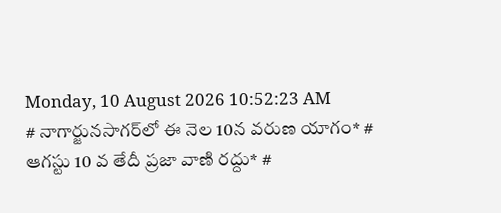Monday, 10 August 2026 10:52:23 AM
# నాగార్జునసాగర్‌లో ఈ నెల 10న వరుణ యాగం* # ఆగస్టు 10 వ తేదీ ప్రజా వాణి రద్దు* #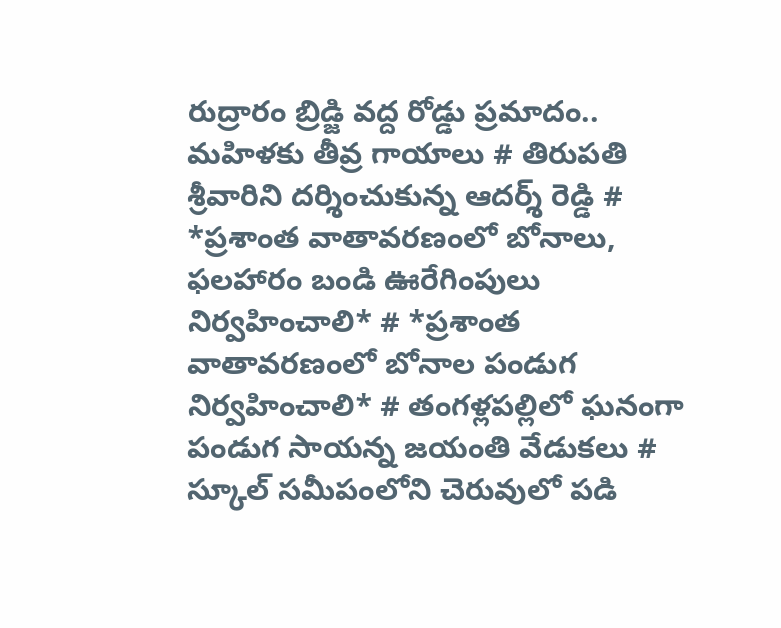రుద్రారం బ్రిడ్జి వద్ద రోడ్డు ప్రమాదం.. మహిళకు తీవ్ర గాయాలు # తిరుపతి శ్రీవారిని దర్శించుకున్న ఆదర్శ్ రెడ్డి # *ప్రశాంత వాతావరణంలో బోనాలు, ఫలహారం బండి ఊరేగింపులు నిర్వహించాలి* # *ప్రశాంత వాతావరణంలో బోనాల పండుగ నిర్వహించాలి* # తంగళ్లపల్లిలో ఘనంగా పండుగ సాయన్న జయంతి వేడుకలు # స్కూల్ సమీపంలోని చెరువులో పడి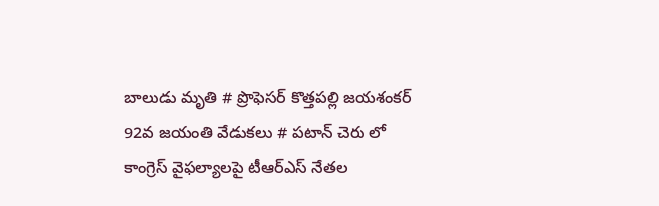బాలుడు మృతి # ప్రొఫెసర్ కొత్తపల్లి జయశంకర్ 92వ జయంతి వేడుకలు # పటాన్ చెరు లో కాంగ్రెస్ వైఫల్యాలపై టీఆర్ఎస్ నేతల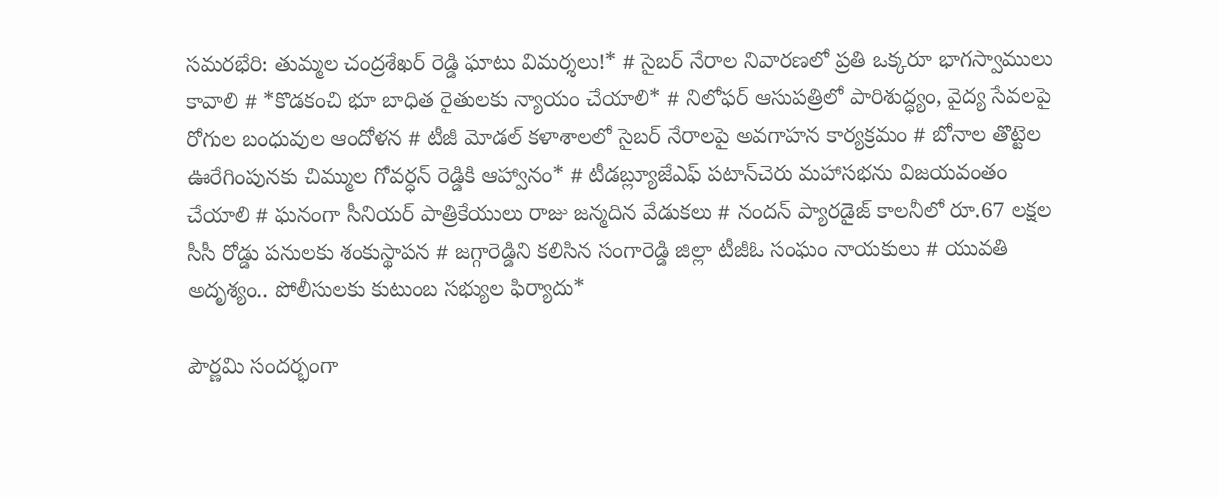సమరభేరి: తుమ్మల చంద్రశేఖర్ రెడ్డి ఘాటు విమర్శలు!* # సైబర్ నేరాల నివారణలో ప్రతి ఒక్కరూ భాగస్వాములు కావాలి # *కొడకంచి భూ బాధిత రైతులకు న్యాయం చేయాలి* # నిలోఫర్ ఆసుపత్రిలో పారిశుద్ధ్యం, వైద్య సేవలపై రోగుల బంధువుల ఆందోళన # టీజీ మోడల్ కళాశాలలో సైబర్ నేరాలపై అవగాహన కార్యక్రమం # బోనాల తొట్టెల ఊరేగింపునకు చిమ్ముల గోవర్ధన్ రెడ్డికి ఆహ్వానం* # టీడబ్ల్యూజేఎఫ్ పటాన్‌చెరు మహాసభను విజయవంతం చేయాలి # ఘనంగా సీనియర్ పాత్రికేయులు రాజు జన్మదిన వేడుకలు # నందన్ ప్యారడైజ్ కాలనీలో రూ.67 లక్షల సీసీ రోడ్డు పనులకు శంకుస్థాపన # జగ్గారెడ్డిని కలిసిన సంగారెడ్డి జిల్లా టీజీఓ సంఘం నాయకులు # యువతి అదృశ్యం.. పోలీసులకు కుటుంబ సభ్యుల ఫిర్యాదు*

పౌర్ణమి సందర్భంగా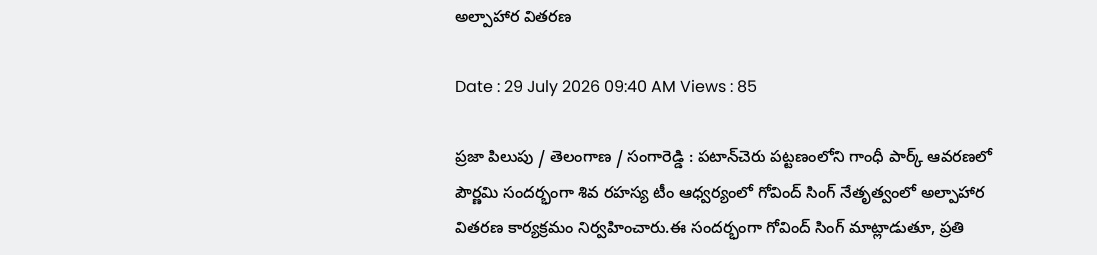అల్పాహార వితరణ

Date : 29 July 2026 09:40 AM Views : 85

ప్రజా పిలుపు / తెలంగాణ / సంగారెడ్డి : పటాన్‌చెరు పట్టణంలోని గాంధీ పార్క్ ఆవరణలో పౌర్ణమి సందర్భంగా శివ రహస్య టీం ఆధ్వర్యంలో గోవింద్ సింగ్ నేతృత్వంలో అల్పాహార వితరణ కార్యక్రమం నిర్వహించారు.ఈ సందర్భంగా గోవింద్ సింగ్ మాట్లాడుతూ, ప్రతి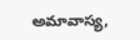అమావాస్య,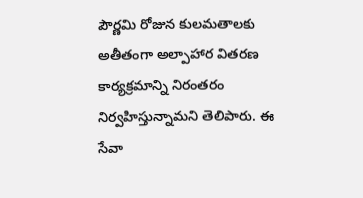పౌర్ణమి రోజున కులమతాలకు అతీతంగా అల్పాహార వితరణ కార్యక్రమాన్ని నిరంతరం నిర్వహిస్తున్నామని తెలిపారు. ఈ సేవా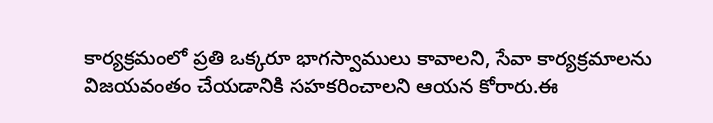కార్యక్రమంలో ప్రతి ఒక్కరూ భాగస్వాములు కావాలని, సేవా కార్యక్రమాలను విజయవంతం చేయడానికి సహకరించాలని ఆయన కోరారు.ఈ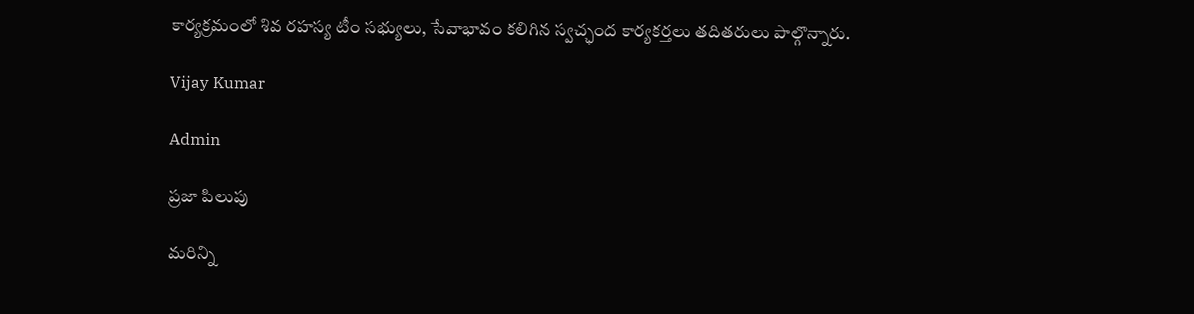కార్యక్రమంలో శివ రహస్య టీం సభ్యులు, సేవాభావం కలిగిన స్వచ్ఛంద కార్యకర్తలు తదితరులు పాల్గొన్నారు.

Vijay Kumar

Admin

ప్రజా పిలుపు

మరిన్ని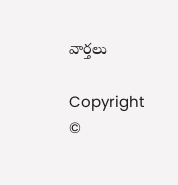వార్తలు

Copyright ©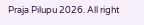Praja Pilupu 2026. All right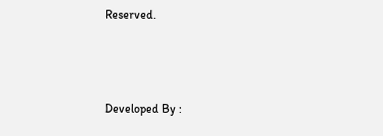Reserved.



Developed By :